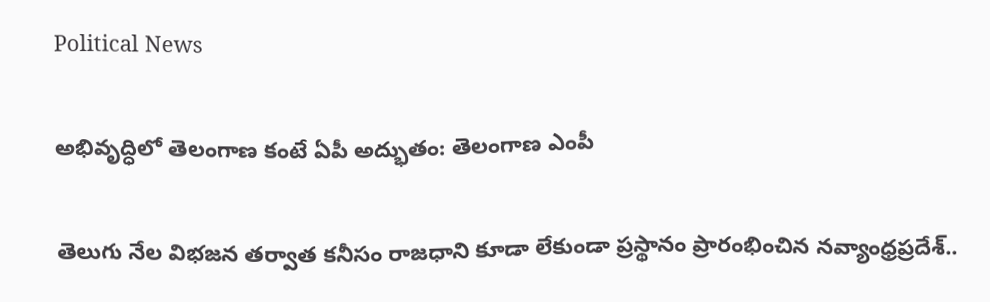Political News

అభివృద్ధిలో తెలంగాణ కంటే ఏపీ అద్భుతం: తెలంగాణ ఎంపీ

తెలుగు నేల విభజన తర్వాత కనీసం రాజధాని కూడా లేకుండా ప్రస్థానం ప్రారంభించిన నవ్యాంధ్రప్రదేశ్..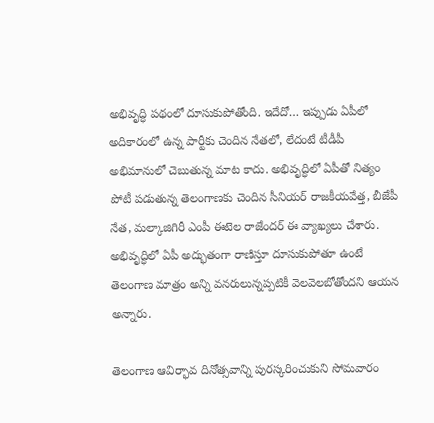అభివృద్ధి పథంలో దూసుకుపోతోంది. ఇదేదో… ఇప్పుడు ఏపీలో అదికారంలో ఉన్న పార్టీకు చెందిన నేతలో, లేదంటే టీడీపీ అభిమానులో చెబుతున్న మాట కాదు. అభివృద్ధిలో ఏపీతో నిత్యం పోటీ పడుతున్న తెలంగాణకు చెందిన సీనియర్ రాజకీయవేత్త, బీజేపీ నేత, మల్కాజిగిరీ ఎంపీ ఈటెల రాజేందర్ ఈ వ్యాఖ్యలు చేశారు. అభివృద్ధిలో ఏపీ అద్భుతంగా రాణిస్తూ దూసుకుపోతూ ఉంటే తెలంగాణ మాత్రం అన్ని వనరులున్నప్పటికీ వెలవెలబోతోందని ఆయన అన్నారు.

తెలంగాణ ఆవిర్భావ దినోత్సవాన్ని పురస్కరించుకుని సోమవారం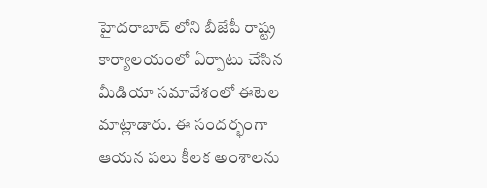హైదరాబాద్ లోని బీజేపీ రాష్ట్ర కార్యాలయంలో ఏర్పాటు చేసిన మీడియా సమావేశంలో ఈటెల మాట్లాడారు. ఈ సందర్భంగా ఆయన పలు కీలక అంశాలను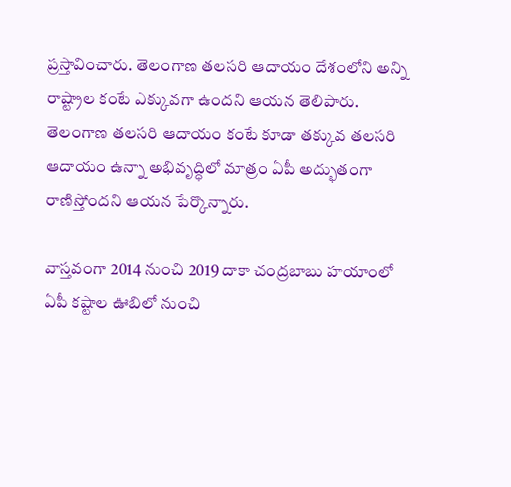ప్రస్తావించారు. తెలంగాణ తలసరి ఆదాయం దేశంలోని అన్ని రాష్ట్రాల కంటే ఎక్కువగా ఉందని ఆయన తెలిపారు. తెలంగాణ తలసరి ఆదాయం కంటే కూడా తక్కువ తలసరి ఆదాయం ఉన్నా అభివృద్ధిలో మాత్రం ఏపీ అద్భుతంగా రాణిస్తోందని ఆయన పేర్కొన్నారు.

వాస్తవంగా 2014 నుంచి 2019 దాకా చంద్రబాబు హయాంలో ఏపీ కష్టాల ఊబిలో నుంచి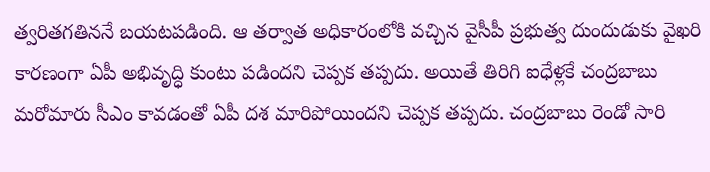త్వరితగతిననే బయటపడింది. ఆ తర్వాత అధికారంలోకి వచ్చిన వైసీపీ ప్రభుత్వ దుందుడుకు వైఖరి కారణంగా ఏపీ అభివృద్ధి కుంటు పడిందని చెప్పక తప్పదు. అయితే తిరిగి ఐధేళ్లకే చంద్రబాబు మరోమారు సీఎం కావడంతో ఏపీ దశ మారిపోయిందని చెప్పక తప్పదు. చంద్రబాబు రెండో సారి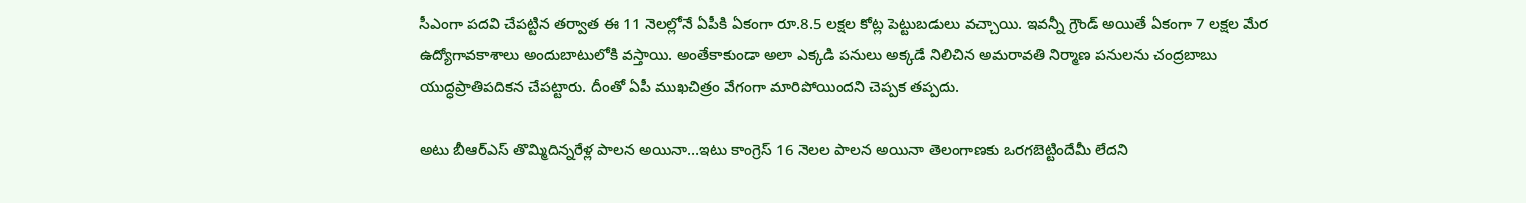సీఎంగా పదవి చేపట్టిన తర్వాత ఈ 11 నెలల్లోనే ఏపీకి ఏకంగా రూ.8.5 లక్షల కోట్ల పెట్టుబడులు వచ్చాయి. ఇవన్నీ గ్రౌండ్ అయితే ఏకంగా 7 లక్షల మేర ఉద్యోగావకాశాలు అందుబాటులోకి వస్తాయి. అంతేకాకుండా అలా ఎక్కడి పనులు అక్కడే నిలిచిన అమరావతి నిర్మాణ పనులను చంద్రబాబు యుద్ధప్రాతిపదికన చేపట్టారు. దీంతో ఏపీ ముఖచిత్రం వేగంగా మారిపోయిందని చెప్పక తప్పదు.

అటు బీఆర్ఎస్ తొమ్మిదిన్నరేళ్ల పాలన అయినా…ఇటు కాంగ్రెస్ 16 నెలల పాలన అయినా తెలంగాణకు ఒరగబెట్టిందేమీ లేదని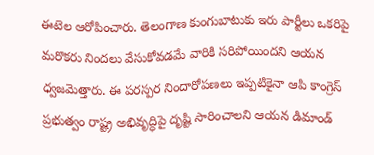ఈటెల ఆరోపించారు. తెలంగాణ కుంగుబాటుకు ఇరు పార్టీలు ఒకరిపై మరొకరు నిందలు వేసుకోవడమే వారికి సరిపోయిందని ఆయన ధ్వజమెత్తారు. ఈ పరస్పర నిందారోపణలు ఇప్పటికైనా ఆపి కాంగ్రెస్ ప్రభుత్వం రాష్ట్ర అభివృద్ధిపై దృష్టి సారించాలని ఆయన డిమాండ్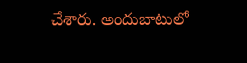చేశారు. అందుబాటులో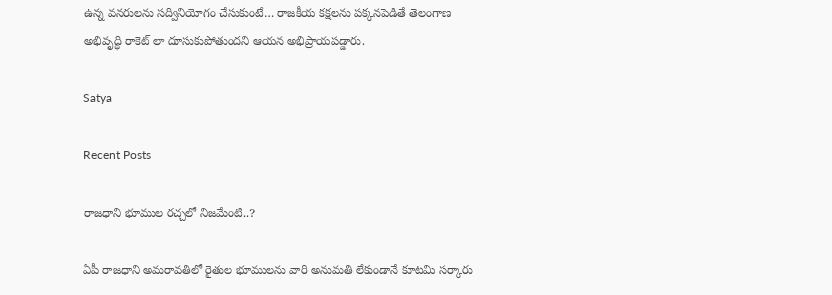ఉన్న వనరులను సద్వినియోగం చేసుకుంటే… రాజకీయ కక్షలను పక్కనపెడితే తెలంగాణ అభివృద్ధి రాకెట్ లా దూసుకుపోతుందని ఆయన అభిప్రాయపడ్డారు.

Satya

Recent Posts

రాజధాని భూముల రచ్చలో నిజమేంటి..?

ఏపీ రాజధాని అమరావతిలో రైతుల భూములను వారి అనుమతి లేకుండానే కూటమి సర్కారు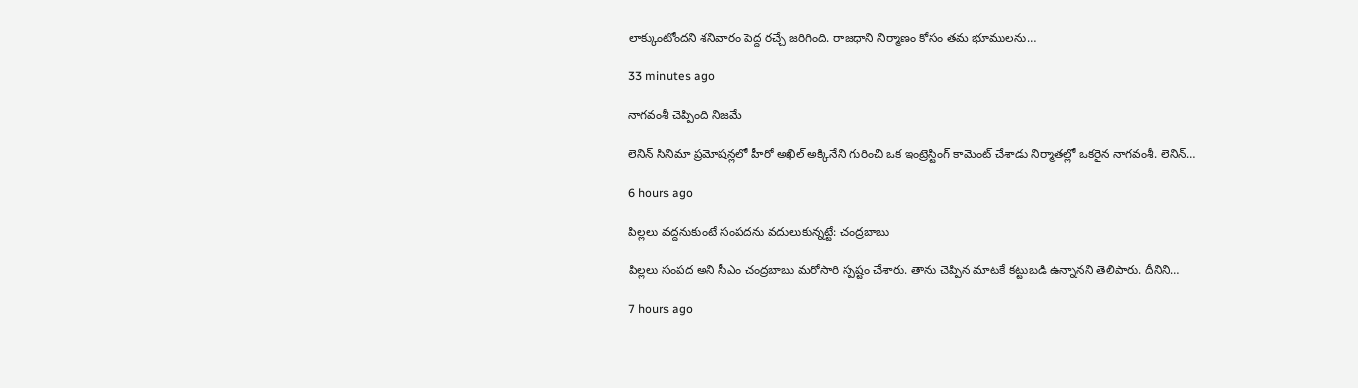లాక్కుంటోందని శనివారం పెద్ద రచ్చే జరిగింది. రాజధాని నిర్మాణం కోసం తమ భూములను…

33 minutes ago

నాగ‌వంశీ చెప్పింది నిజమే

లెనిన్ సినిమా ప్ర‌మోష‌న్ల‌లో హీరో అఖిల్ అక్కినేని గురించి ఒక ఇంట్రెస్టింగ్ కామెంట్ చేశాడు నిర్మాత‌ల్లో ఒక‌రైన నాగ‌వంశీ. లెనిన్…

6 hours ago

పిల్లలు వద్దనుకుంటే సంపదను వదులుకున్నట్టే: చంద్రబాబు

పిల్లలు సంప‌ద అని సీఎం చంద్ర‌బాబు మ‌రోసారి స్ప‌ష్టం చేశారు. తాను చెప్పిన మాటకే క‌ట్టుబ‌డి ఉన్నాన‌ని తెలిపారు. దీనిని…

7 hours ago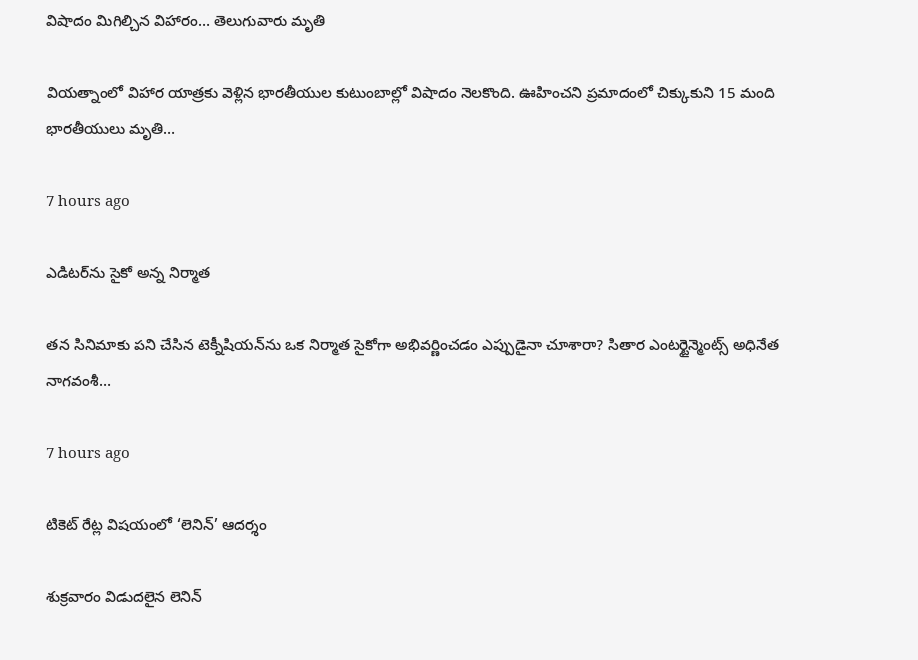విషాదం మిగిల్చిన విహారం… తెలుగువారు మృతి

వియ‌త్నాంలో విహార యాత్ర‌కు వెళ్లిన భార‌తీయుల కుటుంబాల్లో విషాదం నెల‌కొంది. ఊహించ‌ని ప్ర‌మాదంలో చిక్కుకుని 15 మంది భార‌తీయులు మృతి…

7 hours ago

ఎడిట‌ర్‌ను సైకో అన్న నిర్మాత‌

త‌న సినిమాకు ప‌ని చేసిన టెక్నీషియ‌న్‌ను ఒక నిర్మాత సైకోగా అభివ‌ర్ణించ‌డం ఎప్పుడైనా చూశారా? సితార ఎంట‌ర్టైన్మెంట్స్ అధినేత నాగ‌వంశీ…

7 hours ago

టికెట్ రేట్ల విషయంలో ‘లెనిన్’ ఆదర్శం

శుక్రవారం విడుదలైన లెనిన్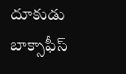దూకుడు బాక్సాఫీస్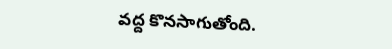వద్ద కొనసాగుతోంది.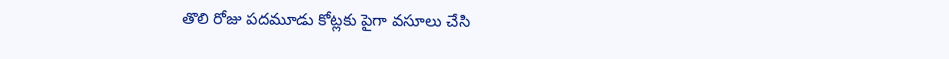తొలి రోజు పదమూడు కోట్లకు పైగా వసూలు చేసి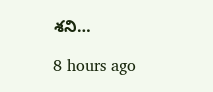శని…

8 hours ago